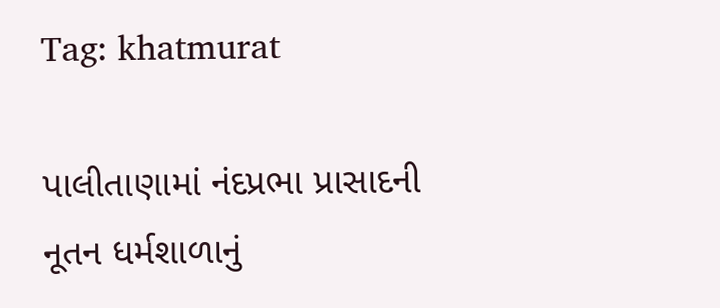Tag: khatmurat

પાલીતાણામાં નંદપ્રભા પ્રાસાદની નૂતન ધર્મશાળાનું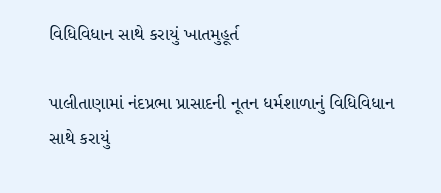વિધિવિધાન સાથે કરાયું ખાતમુહૂર્ત

પાલીતાણામાં નંદપ્રભા પ્રાસાદની નૂતન ધર્મશાળાનું વિધિવિધાન સાથે કરાયું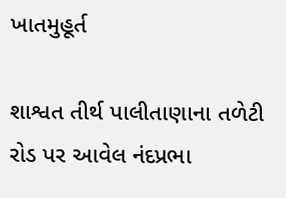ખાતમુહૂર્ત

શાશ્વત તીર્થ પાલીતાણાના તળેટી રોડ પર આવેલ નંદપ્રભા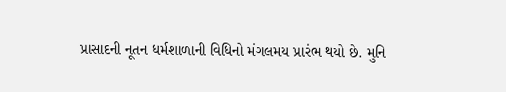પ્રાસાદની નૂતન ધર્મશાળાની વિધિનો મંગલમય પ્રારંભ થયો છે. મુનિ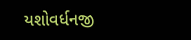યશોવર્ધનજી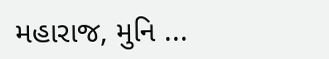મહારાજ, મુનિ ...